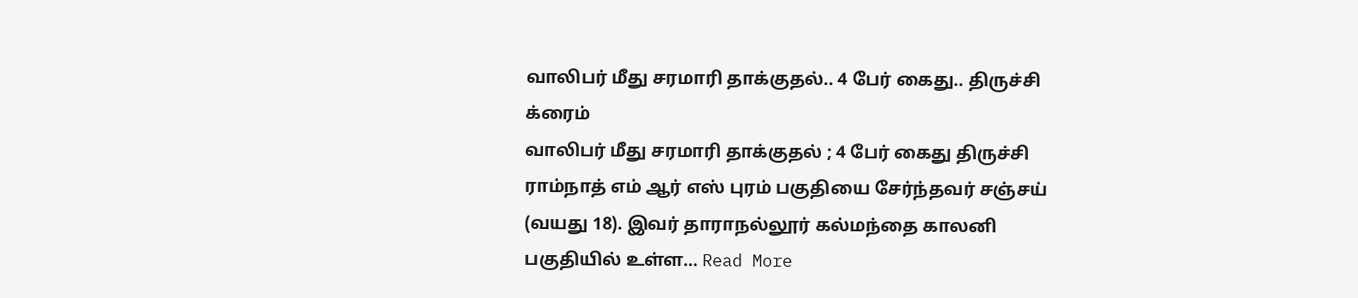வாலிபர் மீது சரமாரி தாக்குதல்.. 4 பேர் கைது.. திருச்சி க்ரைம்
வாலிபர் மீது சரமாரி தாக்குதல் ; 4 பேர் கைது திருச்சி ராம்நாத் எம் ஆர் எஸ் புரம் பகுதியை சேர்ந்தவர் சஞ்சய் (வயது 18). இவர் தாராநல்லூர் கல்மந்தை காலனி பகுதியில் உள்ள… Read More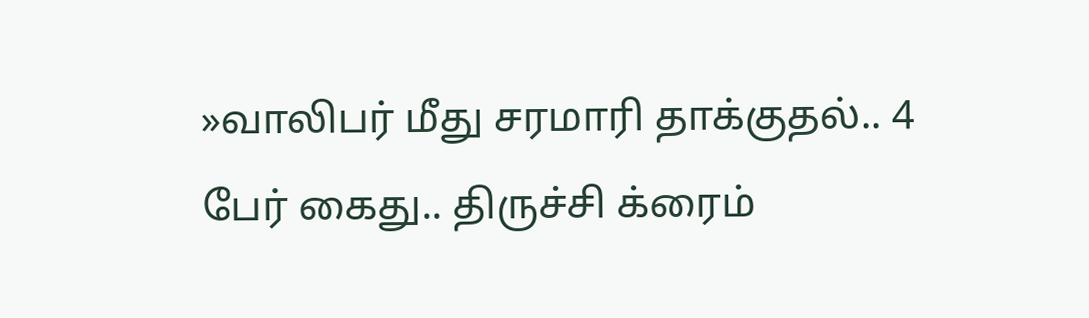»வாலிபர் மீது சரமாரி தாக்குதல்.. 4 பேர் கைது.. திருச்சி க்ரைம்